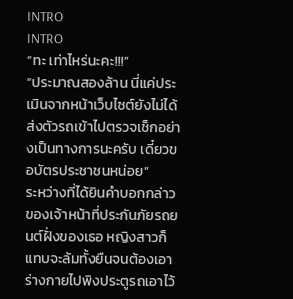INTRO
INTRO
“ทะ เท่าไหร่นะคะ!!!”
“ประมาณสองล้าน นี่แค่ประเมินจากหน้าเว็บไซต์ยังไม่ได้ส่งตัวรถเข้าไปตรวจเช็กอย่างเป็นทางการนะครับ เดี๋ยวขอบัตรประชาชนหน่อย”
ระหว่างที่ได้ยินคำบอกกล่าวของเจ้าหน้าที่ประกันภัยรถยนต์ฝั่งของเธอ หญิงสาวก็แทบจะล้มทั้งยืนจนต้องเอาร่างกายไปพิงประตูรถเอาไว้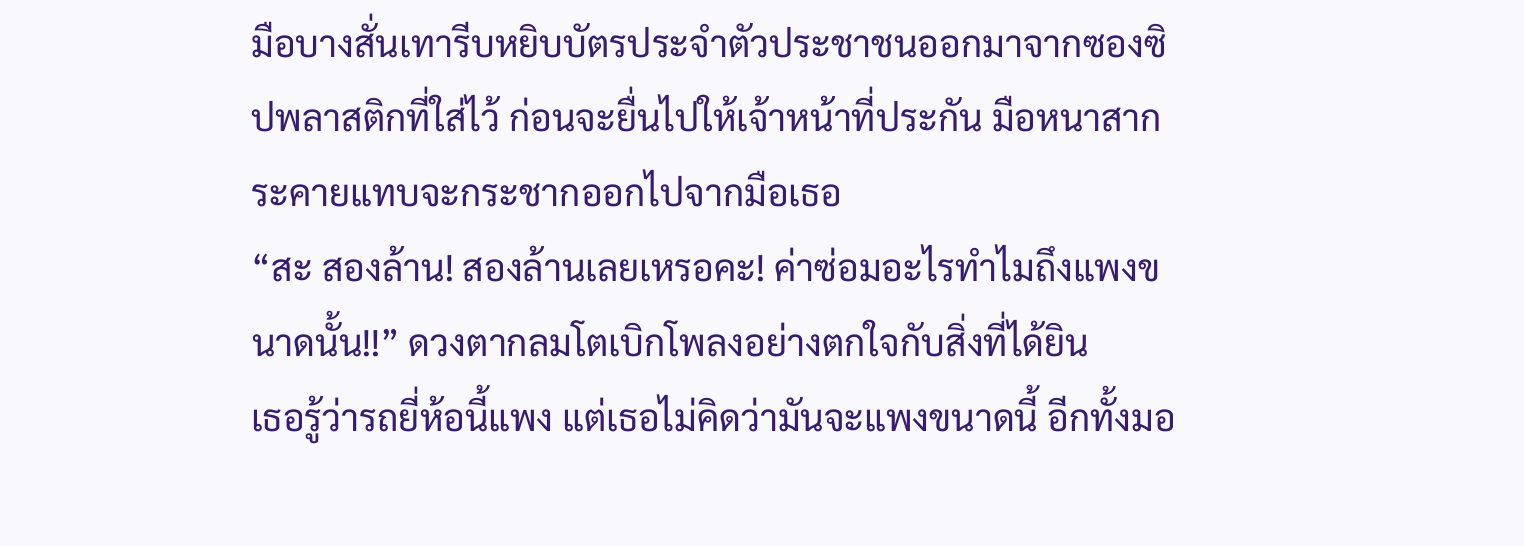มือบางสั่นเทารีบหยิบบัตรประจำตัวประชาชนออกมาจากซองซิปพลาสติกที่ใส่ไว้ ก่อนจะยื่นไปให้เจ้าหน้าที่ประกัน มือหนาสากระคายแทบจะกระชากออกไปจากมือเธอ
“สะ สองล้าน! สองล้านเลยเหรอคะ! ค่าซ่อมอะไรทำไมถึงแพงขนาดนั้น!!” ดวงตากลมโตเบิกโพลงอย่างตกใจกับสิ่งที่ได้ยิน
เธอรู้ว่ารถยี่ห้อนี้แพง แต่เธอไม่คิดว่ามันจะแพงขนาดนี้ อีกทั้งมอ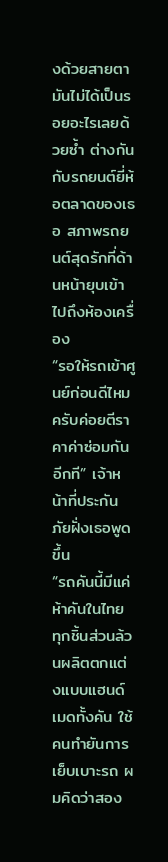งด้วยสายตามันไม่ได้เป็นรอยอะไรเลยด้วยซ้ำ ต่างกันกับรถยนต์ยี่ห้อตลาดของเธอ สภาพรถยนต์สุดรักที่ด้านหน้ายุบเข้าไปถึงห้องเครื่อง
“รอให้รถเข้าศูนย์ก่อนดีไหมครับค่อยตีราคาค่าซ่อมกันอีกที” เจ้าหน้าที่ประกันภัยฝั่งเธอพูดขึ้น
“รถคันนี้มีแค่ห้าคันในไทย ทุกชิ้นส่วนล้วนผลิตตกแต่งแบบแฮนด์เมดทั้งคัน ใช้คนทำยันการเย็บเบาะรถ ผมคิดว่าสอง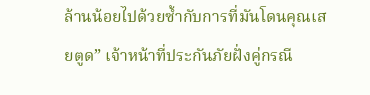ล้านน้อยไปด้วยซ้ำกับการที่มันโดนคุณเสยตูด” เจ้าหน้าที่ประกันภัยฝั่งคู่กรณี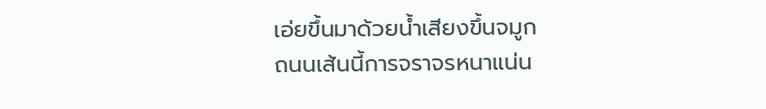เอ่ยขึ้นมาด้วยน้ำเสียงขึ้นจมูก
ถนนเส้นนี้การจราจรหนาแน่น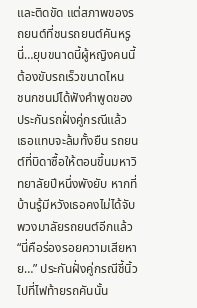และติดขัด แต่สภาพของรถยนต์ที่ชนรถยนต์คันหรูนี่…ยุบขนาดนี้ผู้หญิงคนนี้ต้องขับรถเร็วขนาดไหน
ชนกชนม์ได้ฟังคำพูดของประกันรถฝั่งคู่กรณีแล้ว เธอแทบจะล้มทั้งยืน รถยนต์ที่บิดาซื้อให้ตอนขึ้นมหาวิทยาลัยปีหนึ่งพังยับ หากที่บ้านรู้มีหวังเธอคงไม่ได้จับพวงมาลัยรถยนต์อีกแล้ว
“นี่คือร่องรอยความเสียหาย…” ประกันฝั่งคู่กรณีชี้นิ้วไปที่ไฟท้ายรถคันนั้น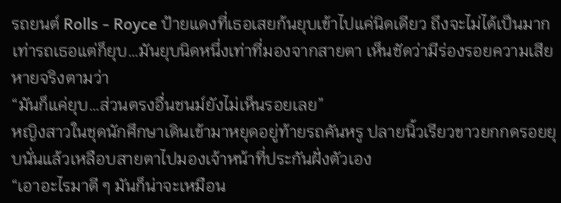รถยนต์ Rolls - Royce ป้ายแดงที่เธอเสยก้นยุบเข้าไปแค่นิดเดียว ถึงจะไม่ได้เป็นมากเท่ารถเธอแต่ก็ยุบ…มันยุบนิดหนึ่งเท่าที่มองจากสายตา เห็นชัดว่ามีร่องรอยความเสียหายจริงตามว่า
“มันก็แค่ยุบ…ส่วนตรงอื่นชนม์ยังไม่เห็นรอยเลย”
หญิงสาวในชุดนักศึกษาเดินเข้ามาหยุดอยู่ท้ายรถคันหรู ปลายนิ้วเรียวขาวยกกดรอยยุบนั่นแล้วเหลือบสายตาไปมองเจ้าหน้าที่ประกันฝั่งตัวเอง
“เอาอะไรมาตี ๆ มันก็น่าจะเหมือน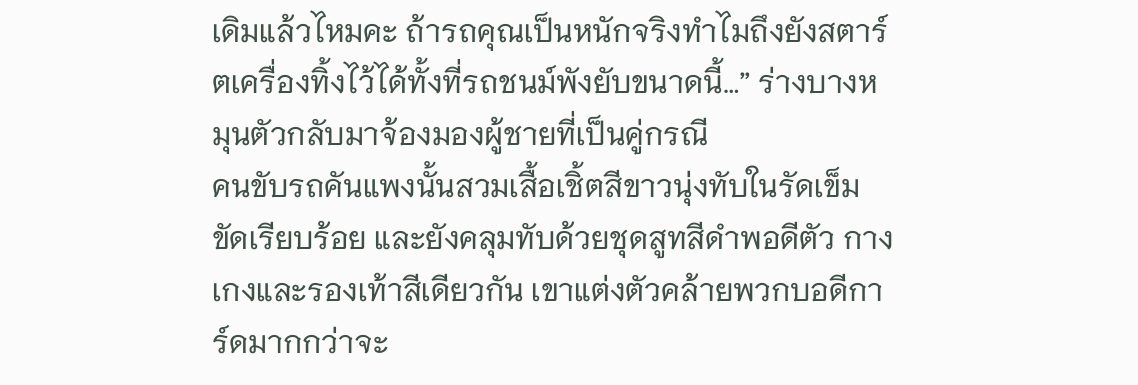เดิมแล้วไหมคะ ถ้ารถคุณเป็นหนักจริงทำไมถึงยังสตาร์ตเครื่องทิ้งไว้ได้ทั้งที่รถชนม์พังยับขนาดนี้…” ร่างบางหมุนตัวกลับมาจ้องมองผู้ชายที่เป็นคู่กรณี
คนขับรถคันแพงนั้นสวมเสื้อเชิ้ตสีขาวนุ่งทับในรัดเข็มขัดเรียบร้อย และยังคลุมทับด้วยชุดสูทสีดำพอดีตัว กางเกงและรองเท้าสีเดียวกัน เขาแต่งตัวคล้ายพวกบอดีการ์ดมากกว่าจะ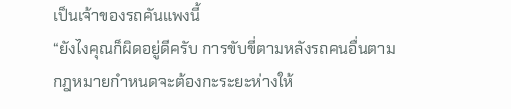เป็นเจ้าของรถคันแพงนี้
“ยังไงคุณก็ผิดอยู่ดีครับ การขับขี่ตามหลังรถคนอื่นตามกฎหมายกำหนดจะต้องกะระยะห่างให้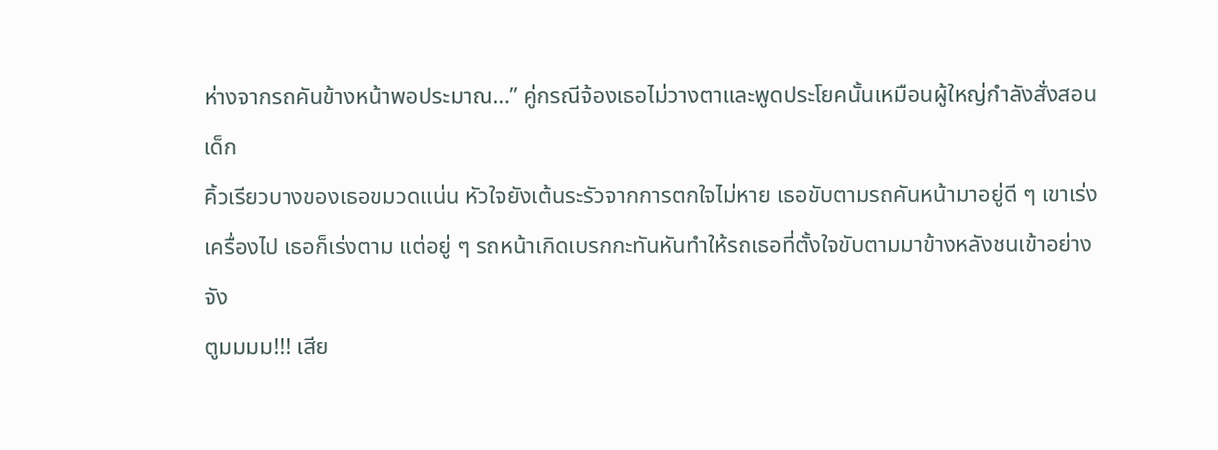ห่างจากรถคันข้างหน้าพอประมาณ…” คู่กรณีจ้องเธอไม่วางตาและพูดประโยคนั้นเหมือนผู้ใหญ่กำลังสั่งสอนเด็ก
คิ้วเรียวบางของเธอขมวดแน่น หัวใจยังเต้นระรัวจากการตกใจไม่หาย เธอขับตามรถคันหน้ามาอยู่ดี ๆ เขาเร่งเครื่องไป เธอก็เร่งตาม แต่อยู่ ๆ รถหน้าเกิดเบรกกะทันหันทำให้รถเธอที่ตั้งใจขับตามมาข้างหลังชนเข้าอย่างจัง
ตูมมมม!!! เสีย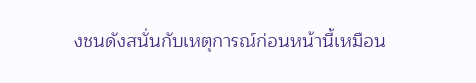งชนดังสนั่นกับเหตุการณ์ก่อนหน้านี้เหมือน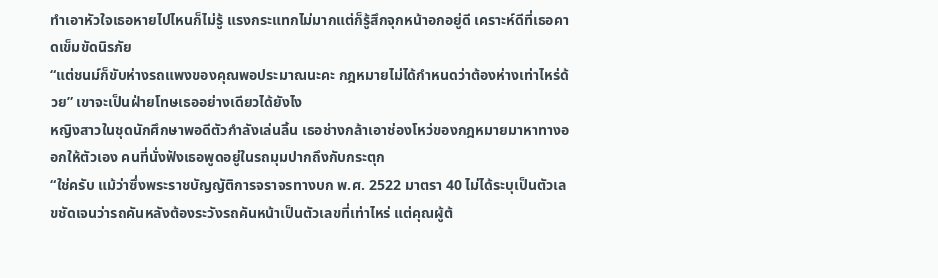ทำเอาหัวใจเธอหายไปไหนก็ไม่รู้ แรงกระแทกไม่มากแต่ก็รู้สึกจุกหน้าอกอยู่ดี เคราะห์ดีที่เธอคาดเข็มขัดนิรภัย
“แต่ชนม์ก็ขับห่างรถแพงของคุณพอประมาณนะคะ กฎหมายไม่ได้กำหนดว่าต้องห่างเท่าไหร่ด้วย” เขาจะเป็นฝ่ายโทษเธออย่างเดียวได้ยังไง
หญิงสาวในชุดนักศึกษาพอดีตัวกำลังเล่นลิ้น เธอช่างกล้าเอาช่องโหว่ของกฎหมายมาหาทางออกให้ตัวเอง คนที่นั่งฟังเธอพูดอยู่ในรถมุมปากถึงกับกระตุก
“ใช่ครับ แม้ว่าซึ่งพระราชบัญญัติการจราจรทางบก พ.ศ. 2522 มาตรา 40 ไม่ได้ระบุเป็นตัวเลขชัดเจนว่ารถคันหลังต้องระวังรถคันหน้าเป็นตัวเลขที่เท่าไหร่ แต่คุณผู้ต้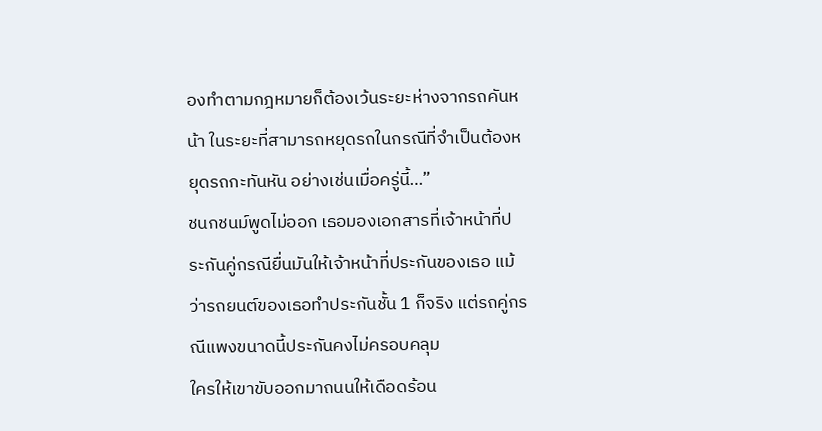องทำตามกฎหมายก็ต้องเว้นระยะห่างจากรถคันหน้า ในระยะที่สามารถหยุดรถในกรณีที่จำเป็นต้องหยุดรถกะทันหัน อย่างเช่นเมื่อครู่นี้…”
ชนกชนม์พูดไม่ออก เธอมองเอกสารที่เจ้าหน้าที่ประกันคู่กรณียื่นมันให้เจ้าหน้าที่ประกันของเธอ แม้ว่ารถยนต์ของเธอทำประกันชั้น 1 ก็จริง แต่รถคู่กรณีแพงขนาดนี้ประกันคงไม่ครอบคลุม
ใครให้เขาขับออกมาถนนให้เดือดร้อน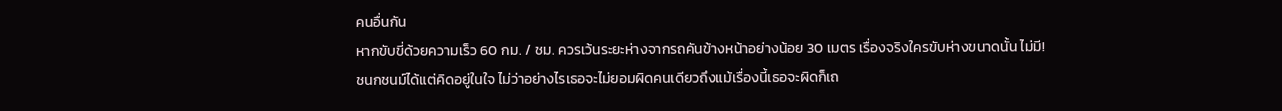คนอื่นกัน
หากขับขี่ด้วยความเร็ว 60 กม. / ชม. ควรเว้นระยะห่างจากรถคันข้างหน้าอย่างน้อย 30 เมตร เรื่องจริงใครขับห่างขนาดนั้น ไม่มี!
ชนกชนม์ได้แต่คิดอยู่ในใจ ไม่ว่าอย่างไรเธอจะไม่ยอมผิดคนเดียวถึงแม้เรื่องนี้เธอจะผิดก็เถ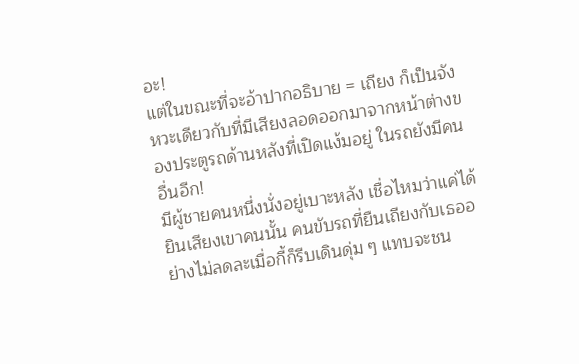อะ!
แต่ในขณะที่จะอ้าปากอธิบาย = เถียง ก็เป็นจังหวะเดียวกับที่มีเสียงลอดออกมาจากหน้าต่างของประตูรถด้านหลังที่เปิดแง้มอยู่ ในรถยังมีคนอื่นอีก!
มีผู้ชายคนหนึ่งนั่งอยู่เบาะหลัง เชื่อไหมว่าแค่ได้ยินเสียงเขาคนนั้น คนขับรถที่ยืนเถียงกับเธออย่างไม่ลดละเมื่อกี้ก็รีบเดินดุ่ม ๆ แทบจะชน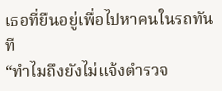เธอที่ยืนอยู่เพื่อไปหาคนในรถทันที
“ทำไมถึงยังไม่แจ้งตำรวจ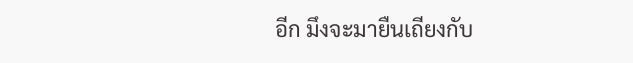อีก มึงจะมายืนเถียงกับ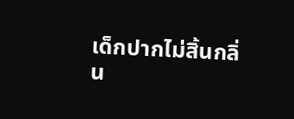เด็กปากไม่สิ้นกลิ่น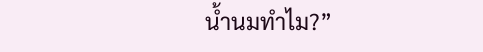น้ำนมทำไม?”